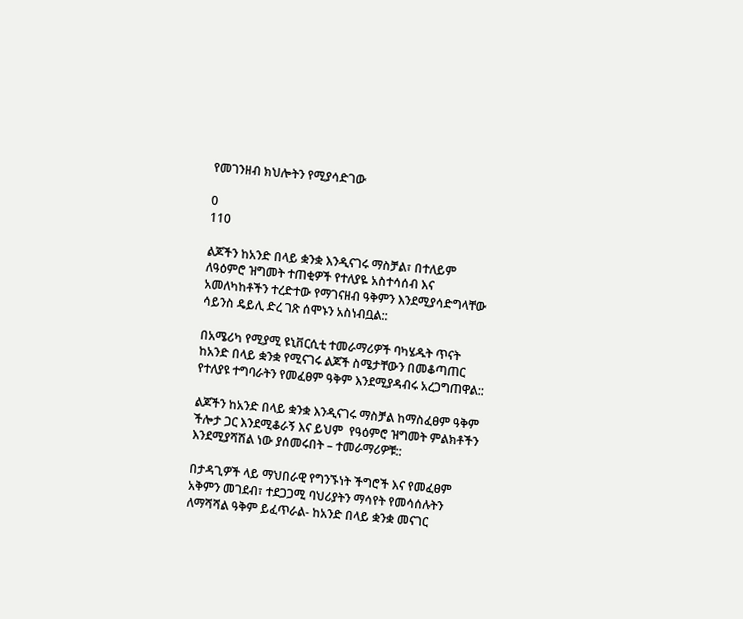የመገንዘብ ክህሎትን የሚያሳድገው

0
110

ልጆችን ከአንድ በላይ ቋንቋ እንዲናገሩ ማስቻል፣ በተለይም ለዓዕምሮ ዝግመት ተጠቂዎች የተለያዬ አስተሳሰብ እና አመለካከቶችን ተረድተው የማገናዘብ ዓቅምን እንደሚያሳድግላቸው ሳይንስ ዴይሊ ድረ ገጽ ሰሞኑን አስነብቧል::

በአሜሪካ የሚያሚ ዩኒቨርሲቲ ተመራማሪዎች ባካሄዱት ጥናት ከአንድ በላይ ቋንቋ የሚናገሩ ልጆች ስሜታቸውን በመቆጣጠር የተለያዩ ተግባራትን የመፈፀም ዓቅም እንደሚያዳብሩ አረጋግጠዋል::

ልጆችን ከአንድ በላይ ቋንቋ እንዲናገሩ ማስቻል ከማስፈፀም ዓቅም ችሎታ ጋር እንደሚቆራኝ እና ይህም  የዓዕምሮ ዝግመት ምልክቶችን እንደሚያሻሽል ነው ያሰመሩበት – ተመራማሪዎቹ::

በታዳጊዎች ላይ ማህበራዊ የግንኙነት ችግሮች እና የመፈፀም አቅምን መገደብ፣ ተደጋጋሚ ባህሪያትን ማሳየት የመሳሰሉትን ለማሻሻል ዓቅም ይፈጥራል- ከአንድ በላይ ቋንቋ መናገር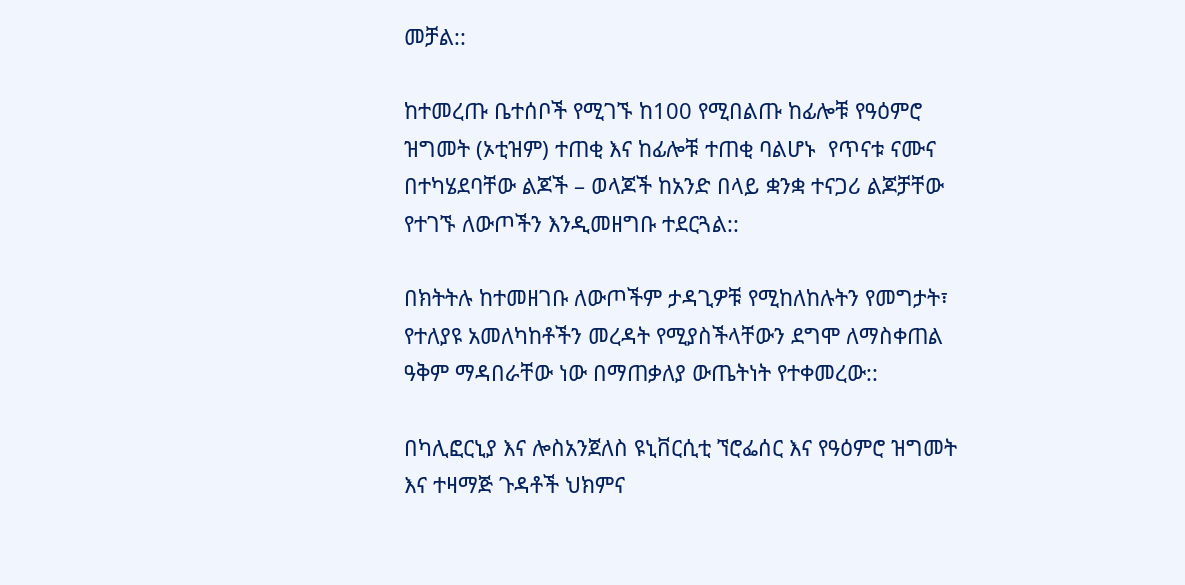መቻል::

ከተመረጡ ቤተሰቦች የሚገኙ ከ100 የሚበልጡ ከፊሎቹ የዓዕምሮ ዝግመት (ኦቲዝም) ተጠቂ እና ከፊሎቹ ተጠቂ ባልሆኑ  የጥናቱ ናሙና በተካሄደባቸው ልጆች – ወላጆች ከአንድ በላይ ቋንቋ ተናጋሪ ልጆቻቸው የተገኙ ለውጦችን እንዲመዘግቡ ተደርጓል::

በክትትሉ ከተመዘገቡ ለውጦችም ታዳጊዎቹ የሚከለከሉትን የመግታት፣ የተለያዩ አመለካከቶችን መረዳት የሚያስችላቸውን ደግሞ ለማስቀጠል ዓቅም ማዳበራቸው ነው በማጠቃለያ ውጤትነት የተቀመረው::

በካሊፎርኒያ እና ሎስአንጀለስ ዩኒቨርሲቲ ኘሮፌሰር እና የዓዕምሮ ዝግመት እና ተዛማጅ ጉዳቶች ህክምና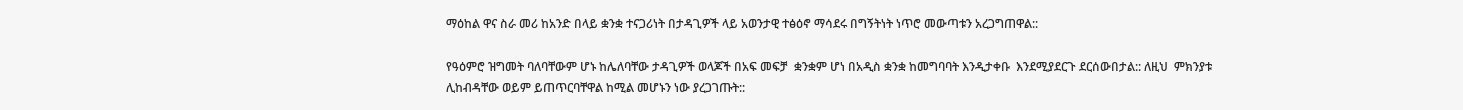ማዕከል ዋና ስራ መሪ ከአንድ በላይ ቋንቋ ተናጋሪነት በታዳጊዎች ላይ አወንታዊ ተፅዕኖ ማሳደሩ በግኝትነት ነጥሮ መውጣቱን አረጋግጠዋል::

የዓዕምሮ ዝግመት ባለባቸውም ሆኑ ከሌለባቸው ታዳጊዎች ወላጆች በአፍ መፍቻ  ቋንቋም ሆነ በአዲስ ቋንቋ ከመግባባት እንዲታቀቡ  እንደሚያደርጉ ደርሰውበታል:: ለዚህ  ምክንያቱ ሊከብዳቸው ወይም ይጠጥርባቸዋል ከሚል መሆኑን ነው ያረጋገጡት::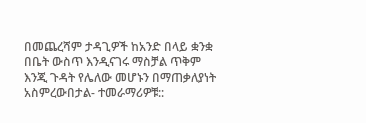በመጨረሻም ታዳጊዎች ከአንድ በላይ ቋንቋ በቤት ውስጥ እንዲናገሩ ማስቻል ጥቅም እንጂ ጉዳት የሌለው መሆኑን በማጠቃለያነት አስምረውበታል- ተመራማሪዎቹ::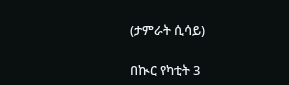(ታምራት ሲሳይ)

በኲር የካቲት 3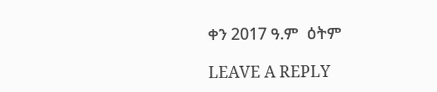ቀን 2017 ዓ.ም  ዕትም

LEAVE A REPLY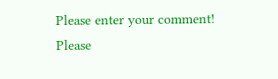Please enter your comment!
Please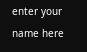enter your name here